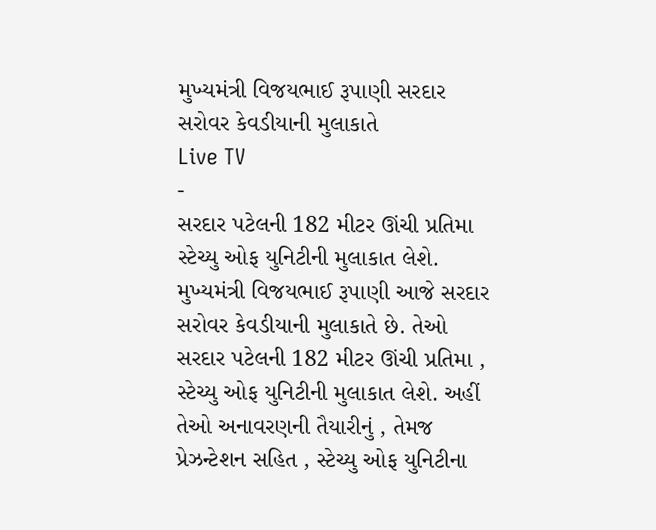મુખ્યમંત્રી વિજયભાઈ રૂપાણી સરદાર સરોવર કેવડીયાની મુલાકાતે
Live TV
-
સરદાર પટેલની 182 મીટર ઊંચી પ્રતિમા સ્ટેચ્યુ ઓફ યુનિટીની મુલાકાત લેશે.
મુખ્યમંત્રી વિજયભાઈ રૂપાણી આજે સરદાર સરોવર કેવડીયાની મુલાકાતે છે. તેઓ સરદાર પટેલની 182 મીટર ઊંચી પ્રતિમા , સ્ટેચ્યુ ઓફ યુનિટીની મુલાકાત લેશે. અહીં તેઓ અનાવરણની તૈયારીનું , તેમજ પ્રેઝન્ટેશન સહિત , સ્ટેચ્યુ ઓફ યુનિટીના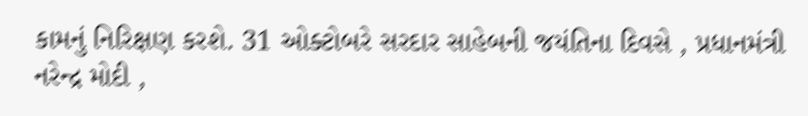કામનું નિરિક્ષણ કરશે. 31 ઓક્ટોબરે સરદાર સાહેબની જયંતિના દિવસે , પ્રધાનમંત્રી નરેન્દ્ર મોદી ,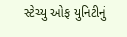સ્ટેચ્યુ ઓફ યુનિટીનું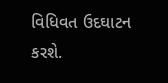વિધિવત ઉદઘાટન કરશે.